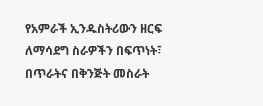የአምራች ኢንዱስትሪውን ዘርፍ ለማሳደግ ስራዎችን በፍጥነት፣ በጥራትና በቅንጅት መስራት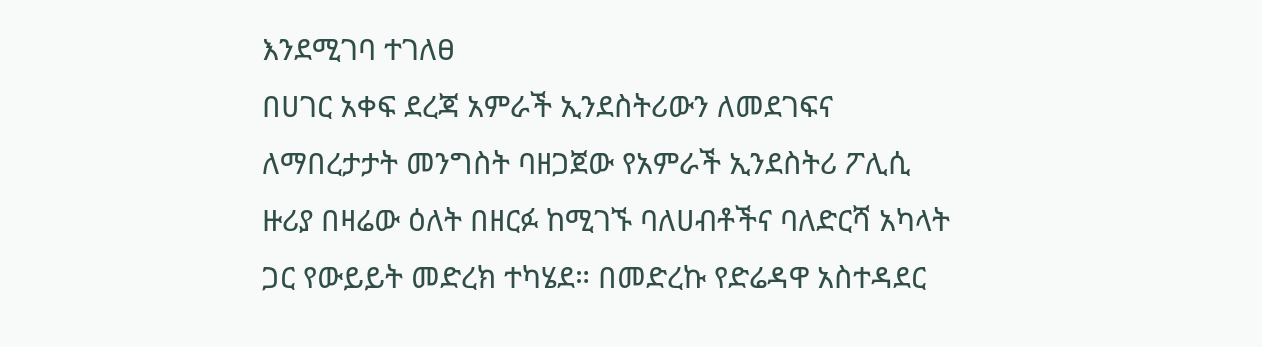እንደሚገባ ተገለፀ
በሀገር አቀፍ ደረጃ አምራች ኢንደስትሪውን ለመደገፍና ለማበረታታት መንግስት ባዘጋጀው የአምራች ኢንደስትሪ ፖሊሲ ዙሪያ በዛሬው ዕለት በዘርፉ ከሚገኙ ባለሀብቶችና ባለድርሻ አካላት ጋር የውይይት መድረክ ተካሄደ። በመድረኩ የድሬዳዋ አስተዳደር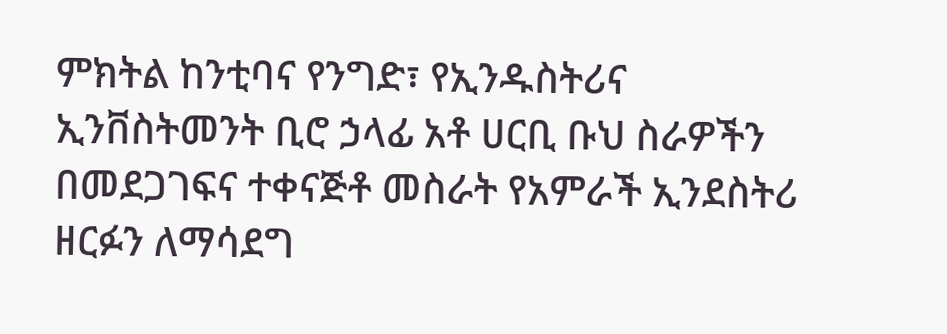ምክትል ከንቲባና የንግድ፣ የኢንዱስትሪና ኢንቨስትመንት ቢሮ ኃላፊ አቶ ሀርቢ ቡህ ስራዎችን በመደጋገፍና ተቀናጅቶ መስራት የአምራች ኢንደስትሪ ዘርፉን ለማሳደግ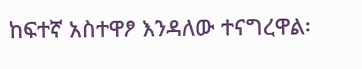ከፍተኛ አስተዋፆ እንዳለው ተናግረዋል፡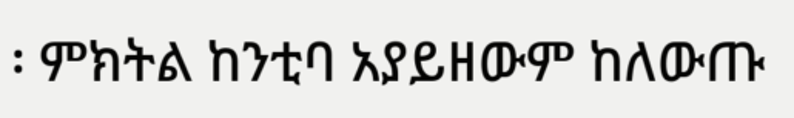፡ ምክትል ከንቲባ አያይዘውም ከለውጡ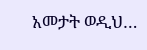አመታት ወዲህ…